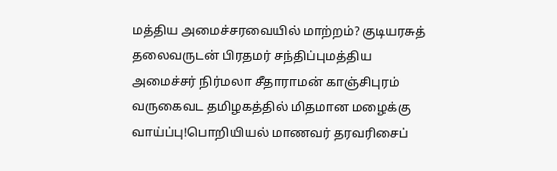மத்திய அமைச்சரவையில் மாற்றம்? குடியரசுத் தலைவருடன் பிரதமர் சந்திப்புமத்திய அமைச்சர் நிர்மலா சீதாராமன் காஞ்சிபுரம் வருகைவட தமிழகத்தில் மிதமான மழைக்கு வாய்ப்பு!பொறியியல் மாணவர் தரவரிசைப்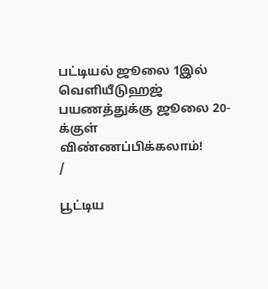பட்டியல் ஜூலை 1இல் வெளியீடுஹஜ் பயணத்துக்கு ஜூலை 20-க்குள் விண்ணப்பிக்கலாம்!
/

பூட்டிய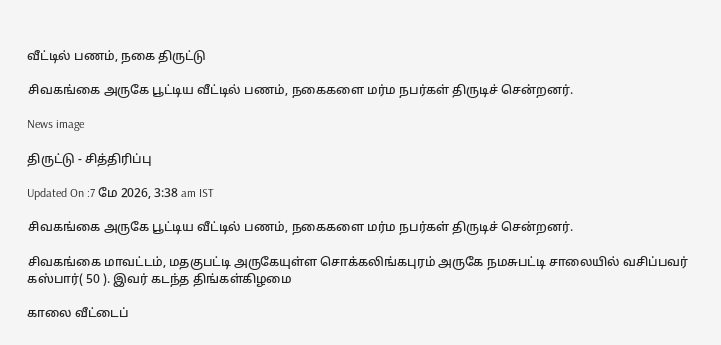வீட்டில் பணம், நகை திருட்டு

சிவகங்கை அருகே பூட்டிய வீட்டில் பணம், நகைகளை மர்ம நபர்கள் திருடிச் சென்றனர்.

News image

திருட்டு - சித்திரிப்பு

Updated On :7 மே 2026, 3:38 am IST

சிவகங்கை அருகே பூட்டிய வீட்டில் பணம், நகைகளை மர்ம நபர்கள் திருடிச் சென்றனர்.

சிவகங்கை மாவட்டம், மதகுபட்டி அருகேயுள்ள சொக்கலிங்கபுரம் அருகே நமசுபட்டி சாலையில் வசிப்பவர் கஸ்பார்( 50 ). இவர் கடந்த திங்கள்கிழமை

காலை வீட்டைப்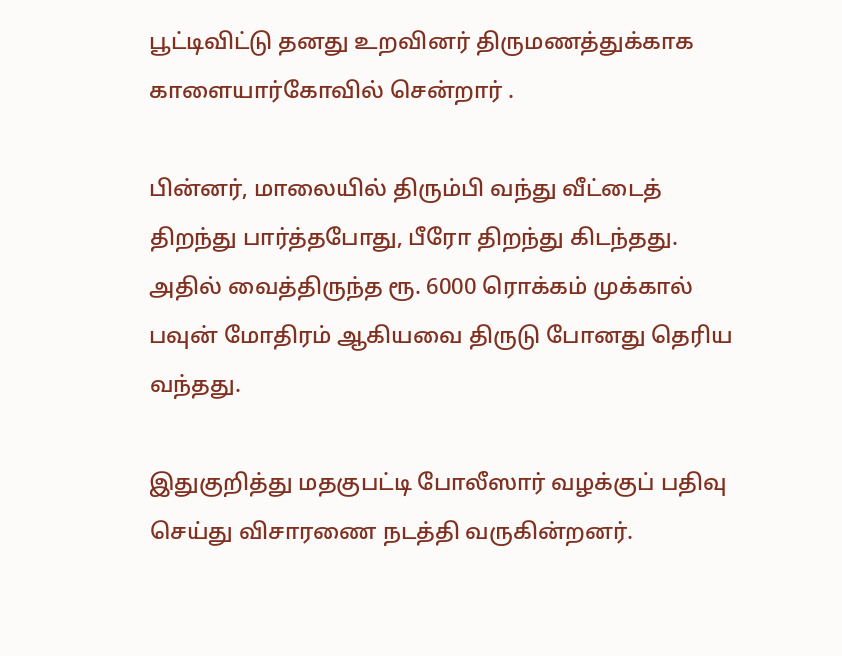பூட்டிவிட்டு தனது உறவினர் திருமணத்துக்காக காளையார்கோவில் சென்றார் .

பின்னர், மாலையில் திரும்பி வந்து வீட்டைத் திறந்து பார்த்தபோது, பீரோ திறந்து கிடந்தது. அதில் வைத்திருந்த ரூ. 6000 ரொக்கம் முக்கால் பவுன் மோதிரம் ஆகியவை திருடு போனது தெரிய வந்தது.

இதுகுறித்து மதகுபட்டி போலீஸார் வழக்குப் பதிவு செய்து விசாரணை நடத்தி வருகின்றனர்.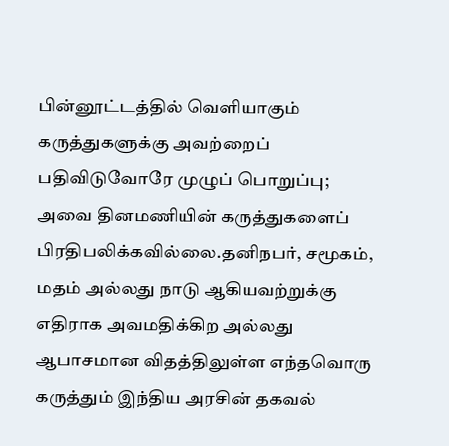பின்னூட்டத்தில் வெளியாகும் கருத்துகளுக்கு அவற்றைப் பதிவிடுவோரே முழுப் பொறுப்பு; அவை தினமணியின் கருத்துகளைப் பிரதிபலிக்கவில்லை.தனிநபர், சமூகம், மதம் அல்லது நாடு ஆகியவற்றுக்கு எதிராக அவமதிக்கிற அல்லது ஆபாசமான விதத்திலுள்ள எந்தவொரு கருத்தும் இந்திய அரசின் தகவல்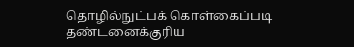தொழில்நுட்பக் கொள்கைப்படி தண்டனைக்குரிய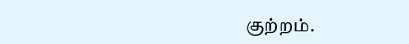குற்றம்.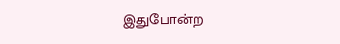இதுபோன்ற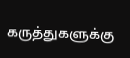கருத்துகளுக்கு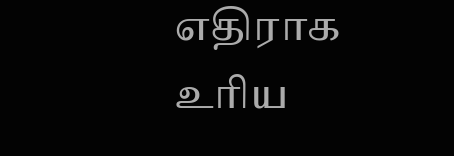எதிராக உரிய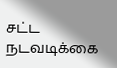சட்ட நடவடிக்கை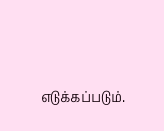எடுக்கப்படும்.